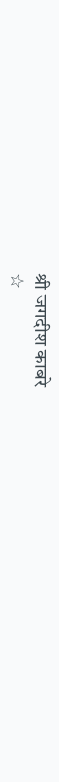श्री जगदीश काबरे
☆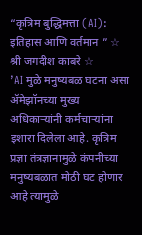“कृत्रिम बुद्धिमत्ता (AI): इतिहास आणि वर्तमान ” ☆ श्री जगदीश काबरे ☆
’AI मुळे मनुष्यबळ घटना असा ॲमेझॉनच्या मुख्य अधिकाऱ्यांनी कर्मचाऱ्यांना इशारा दिलेला आहे. कृत्रिम प्रज्ञा तंत्रज्ञानामुळे कंपनीच्या मनुष्यबळात मोठी घट होणार आहे त्यामुळे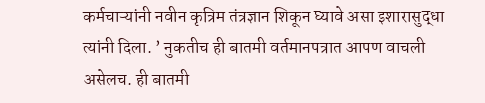कर्मचाऱ्यांनी नवीन कृत्रिम तंत्रज्ञान शिकून घ्यावे असा इशारासुद्धा त्यांनी दिला. ’ नुकतीच ही बातमी वर्तमानपत्रात आपण वाचली असेलच. ही बातमी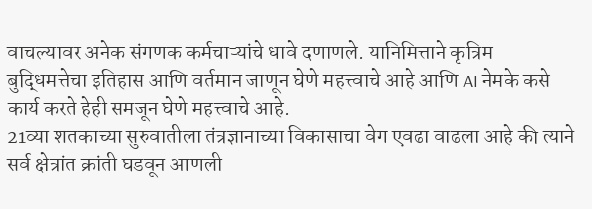वाचल्यावर अनेक संगणक कर्मचाऱ्यांचे धावे दणाणले. यानिमित्ताने कृत्रिम बुद्धिमत्तेचा इतिहास आणि वर्तमान जाणून घेणे महत्त्वाचे आहे आणि AI नेमके कसे कार्य करते हेही समजून घेणे महत्त्वाचे आहे.
21व्या शतकाच्या सुरुवातीला तंत्रज्ञानाच्या विकासाचा वेग एवढा वाढला आहे की त्याने सर्व क्षेत्रांत क्रांती घडवून आणली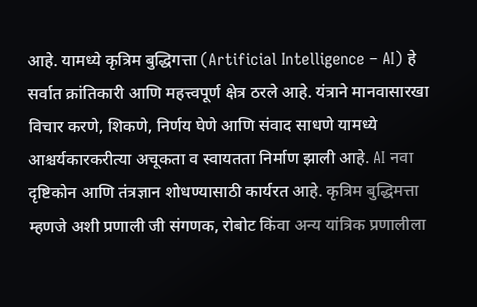आहे. यामध्ये कृत्रिम बुद्धिगत्ता (Artificial Intelligence – AI) हे सर्वात क्रांतिकारी आणि महत्त्वपूर्ण क्षेत्र ठरले आहे. यंत्राने मानवासारखा विचार करणे, शिकणे, निर्णय घेणे आणि संवाद साधणे यामध्ये आश्चर्यकारकरीत्या अचूकता व स्वायतता निर्माण झाली आहे. AI नवा दृष्टिकोन आणि तंत्रज्ञान शोधण्यासाठी कार्यरत आहे. कृत्रिम बुद्धिमत्ता म्हणजे अशी प्रणाली जी संगणक, रोबोट किंवा अन्य यांत्रिक प्रणालीला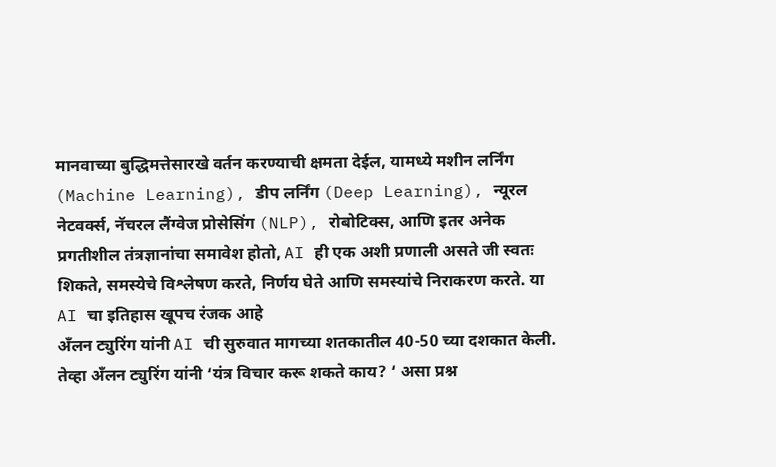मानवाच्या बुद्धिमत्तेसारखे वर्तन करण्याची क्षमता देईल, यामध्ये मशीन लर्निंग (Machine Learning), डीप लर्निंग (Deep Learning), न्यूरल नेटवर्क्स, नॅचरल लैंग्वेज प्रोसेसिंग (NLP), रोबोटिक्स, आणि इतर अनेक प्रगतीशील तंत्रज्ञानांचा समावेश होतो, AI ही एक अशी प्रणाली असते जी स्वतः शिकते, समस्येचे विश्लेषण करते, निर्णय घेते आणि समस्यांचे निराकरण करते. या AI चा इतिहास खूपच रंजक आहे
अँलन ट्युरिंग यांनी AI ची सुरुवात मागच्या शतकातील 40-50 च्या दशकात केली. तेव्हा अँलन ट्युरिंग यांनी ‘यंत्र विचार करू शकते काय? ‘ असा प्रश्न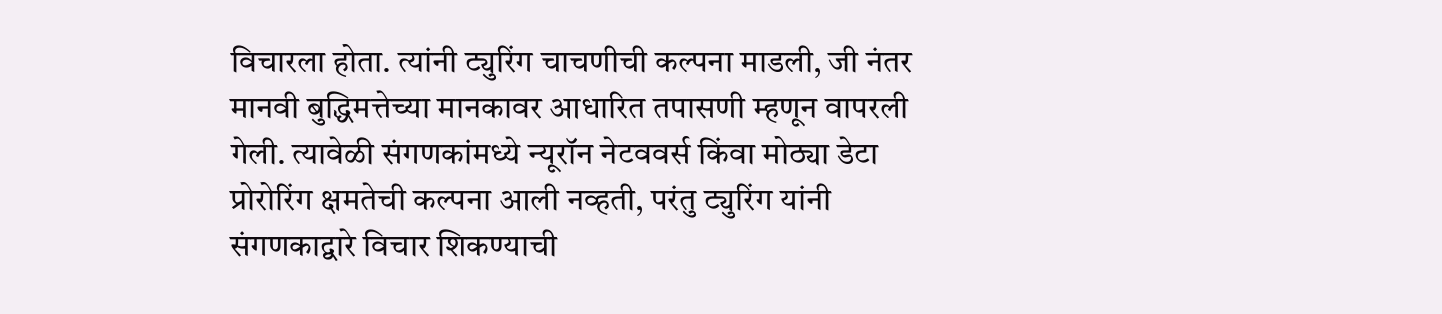विचारला होता. त्यांनी ट्युरिंग चाचणीची कल्पना माडली, जी नंतर मानवी बुद्धिमत्तेच्या मानकावर आधारित तपासणी म्हणून वापरली गेली. त्यावेळी संगणकांमध्ये न्यूरॉन नेटववर्स किंवा मोठ्या डेटा प्रोरोरिंग क्षमतेची कल्पना आली नव्हती, परंतु ट्युरिंग यांनी संगणकाद्वारे विचार शिकण्याची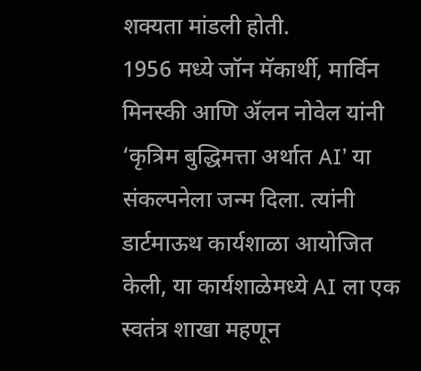शक्यता मांडली होती.
1956 मध्ये जॉन मॅकार्थी, मार्विन मिनस्की आणि ॲलन नोवेल यांनी ‘कृत्रिम बुद्धिमत्ता अर्थात AI’ या संकल्पनेला जन्म दिला. त्यांनी डार्टमाऊथ कार्यशाळा आयोजित केली, या कार्यशाळेमध्ये AI ला एक स्वतंत्र शाखा महणून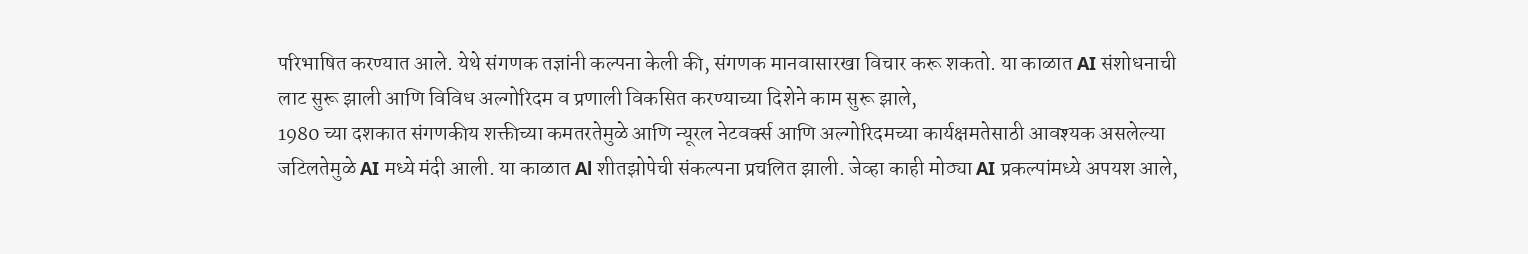परिभाषित करण्यात आले. येथे संगणक तज्ञांनी कल्पना केली की, संगणक मानवासारखा विचार करू शकतो. या काळात AI संशोधनाची लाट सुरू झाली आणि विविध अल्गोरिदम व प्रणाली विकसित करण्याच्या दिशेने काम सुरू झाले,
1980 च्या दशकात संगणकीय शक्तीच्या कमतरतेमुळे आणि न्यूरल नेटवर्क्स आणि अल्गोरिदमच्या कार्यक्षमतेसाठी आवश्यक असलेल्या जटिलतेमुळे AI मध्ये मंदी आली. या काळात Al शीतझोपेची संकल्पना प्रचलित झाली. जेव्हा काही मोठ्या AI प्रकल्पांमध्ये अपयश आले,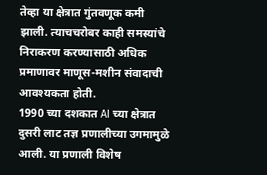तेव्हा या क्षेत्रात गुंतवणूक कमी झाली. त्याचचरोबर काही समस्यांचे निराकरण करण्यासाठी अधिक प्रमाणावर माणूस-मशीन संवादाची आवश्यकता होती.
1990 च्या दशकात AI च्या क्षेत्रात दुसरी लाट तज्ञ प्रणालीच्या उगमामुळे आली. या प्रणाली विशेष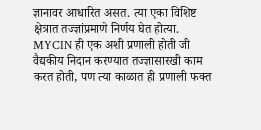ज्ञानावर आधारित असत. त्या एका विशिष्ट क्षेत्रात तज्ज्ञांप्रमाणे निर्णय घेत होत्या. MYCIN ही एक अशी प्रणाली होती जी वैद्यकीय निदान करण्यात तज्ज्ञासारखी काम करत होती, पण त्या काळात ही प्रणाली फक्त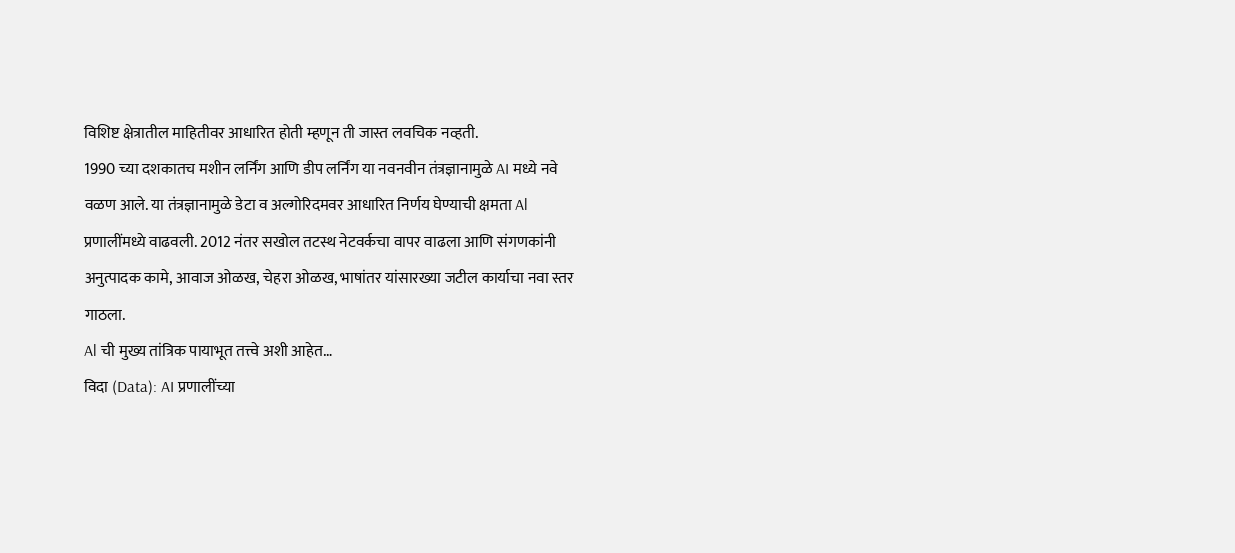विशिष्ट क्षेत्रातील माहितीवर आधारित होती म्हणून ती जास्त लवचिक नव्हती.
1990 च्या दशकातच मशीन लर्निंग आणि डीप लर्निंग या नवनवीन तंत्रज्ञानामुळे AI मध्ये नवे वळण आले. या तंत्रज्ञानामुळे डेटा व अल्गोरिदमवर आधारित निर्णय घेण्याची क्षमता Al प्रणालींमध्ये वाढवली. 2012 नंतर सखोल तटस्थ नेटवर्कचा वापर वाढला आणि संगणकांनी अनुत्पादक कामे, आवाज ओळख, चेहरा ओळख, भाषांतर यांसारख्या जटील कार्याचा नवा स्तर गाठला.
Al ची मुख्य तांत्रिक पायाभूत तत्त्वे अशी आहेत…
विदा (Data): AI प्रणालींच्या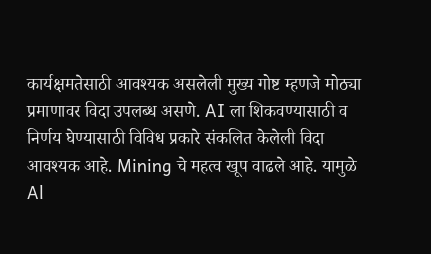कार्यक्षमतेसाठी आवश्यक असलेली मुख्य गोष्ट म्हणजे मोठ्या प्रमाणावर विदा उपलब्ध असणे. AI ला शिकवण्यासाठी व निर्णय घेण्यासाठी विविध प्रकारे संकलित केलेली विदा आवश्यक आहे. Mining चे महत्व खूप वाढले आहे. यामुळे Al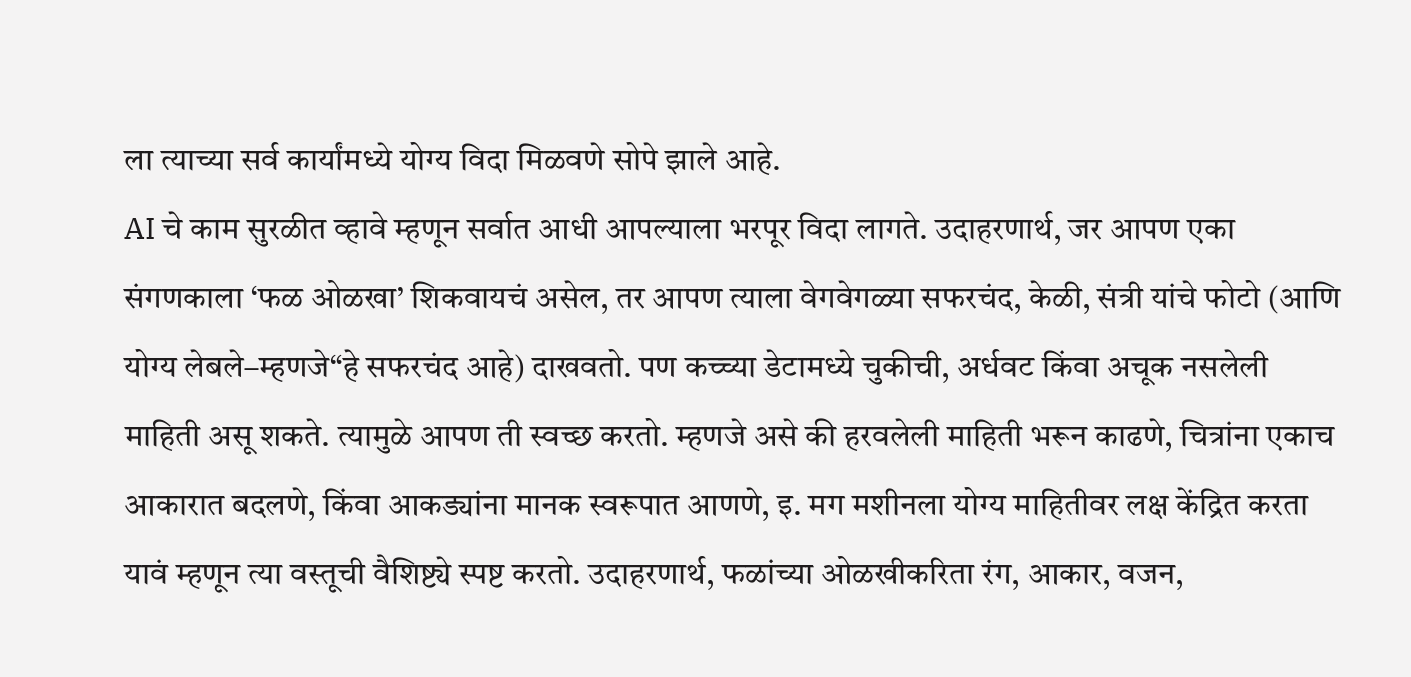ला त्याच्या सर्व कार्यांमध्ये योग्य विदा मिळवणे सोपे झाले आहे.
AI चे काम सुरळीत व्हावे म्हणून सर्वात आधी आपल्याला भरपूर विदा लागते. उदाहरणार्थ, जर आपण एका संगणकाला ‘फळ ओळखा’ शिकवायचं असेल, तर आपण त्याला वेगवेगळ्या सफरचंद, केळी, संत्री यांचे फोटो (आणि योग्य लेबले–म्हणजे“हे सफरचंद आहे) दाखवतो. पण कच्च्या डेटामध्ये चुकीची, अर्धवट किंवा अचूक नसलेली माहिती असू शकते. त्यामुळे आपण ती स्वच्छ करतो. म्हणजे असे की हरवलेली माहिती भरून काढणे, चित्रांना एकाच आकारात बदलणे, किंवा आकड्यांना मानक स्वरूपात आणणे, इ. मग मशीनला योग्य माहितीवर लक्ष केंद्रित करता यावं म्हणून त्या वस्तूची वैशिष्ट्ये स्पष्ट करतो. उदाहरणार्थ, फळांच्या ओळखीकरिता रंग, आकार, वजन,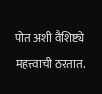पोत अशी वैशिष्ट्ये महत्त्वाची ठरतात.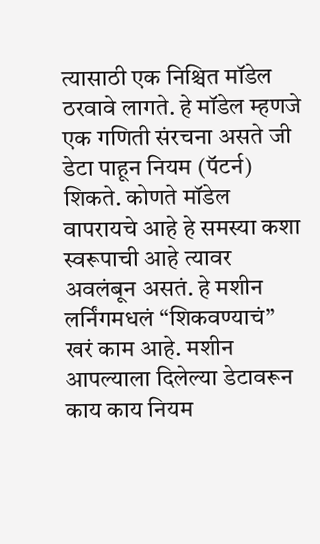त्यासाठी एक निश्चित मॉडेल ठरवावे लागते. हे मॉडेल म्हणजे एक गणिती संरचना असते जी डेटा पाहून नियम (पॅटर्न) शिकते. कोणते मॉडेल वापरायचे आहे हे समस्या कशा स्वरूपाची आहे त्यावर अवलंबून असतं. हे मशीन लर्निंगमधलं “शिकवण्याचं” खरं काम आहे. मशीन आपल्याला दिलेल्या डेटावरून काय काय नियम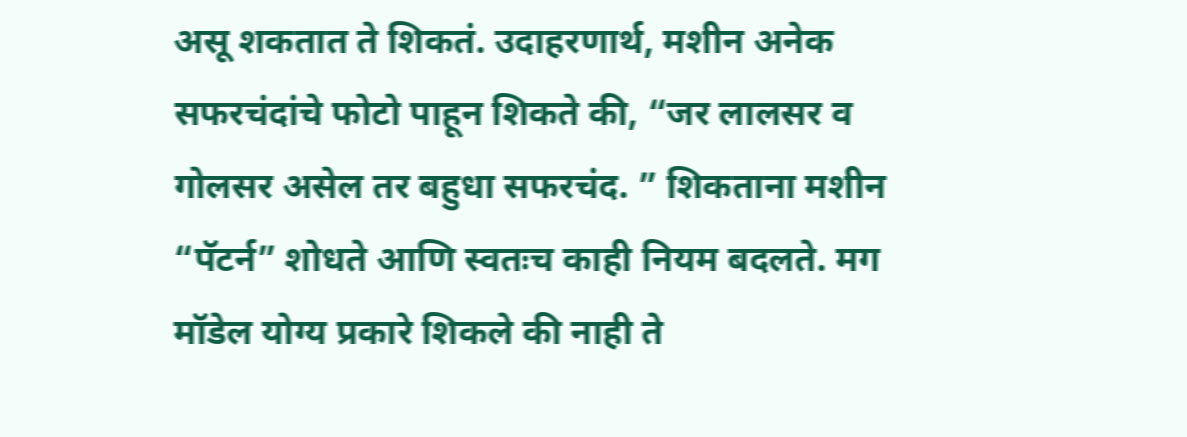असू शकतात ते शिकतं. उदाहरणार्थ, मशीन अनेक सफरचंदांचे फोटो पाहून शिकते की, “जर लालसर व गोलसर असेल तर बहुधा सफरचंद. ” शिकताना मशीन “पॅटर्न” शोधते आणि स्वतःच काही नियम बदलते. मग मॉडेल योग्य प्रकारे शिकले की नाही ते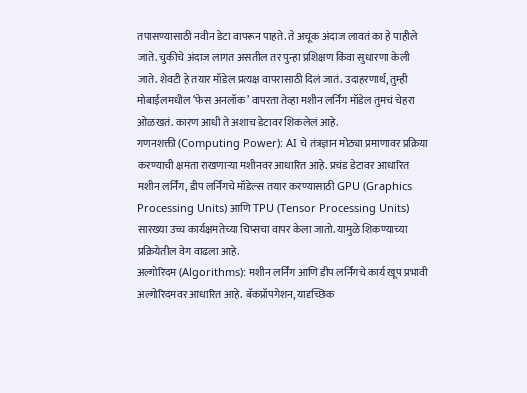तपासण्यासाठी नवीन डेटा वापरून पाहते. ते अचूक अंदाज लावतं का हे पाहीले जाते. चुकीचे अंदाज लागत असतील तर पुन्हा प्रशिक्षण किंवा सुधारणा केली जाते. शेवटी हे तयार मॉडेल प्रत्यक्ष वापरासाठी दिलं जातं. उदाहरणार्थ, तुम्ही मोबाईलमधील ‘फेस अनलॉक’ वापरता तेव्हा मशीन लर्निंग मॉडेल तुमचं चेहरा ओळखतं. कारण आधी ते अशाच डेटावर शिकलेलं आहे.
गणनशक्ती (Computing Power): AI चे तंत्रज्ञान मोठ्या प्रमाणावर प्रक्रिया करण्याची क्षमता राखणाऱ्या मशीनवर आधारित आहे. प्रचंड डेटावर आधारित मशीन लर्निंग, डीप लर्निंगचे मॉडेल्स तयार करण्यासाठी GPU (Graphics Processing Units) आणि TPU (Tensor Processing Units) सारख्या उच्च कार्यक्षमतेच्या चिप्सचा वापर केला जातो. यामुळे शिकण्याच्या प्रक्रियेतील वेग वाढला आहे.
अल्गोरिदम (Algorithms): मशीन लर्निंग आणि डीप लर्निंगचे कार्य खूप प्रभावी अल्गोरिदमवर आधारित आहे. बॅकप्रॉपगेशन, यादृच्छिक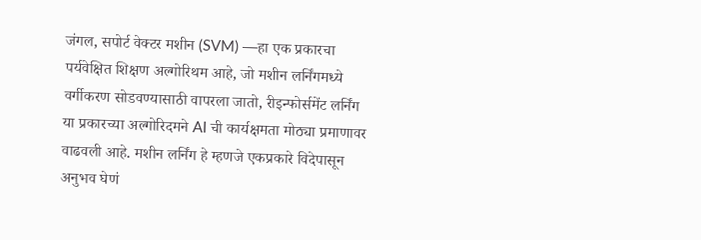जंगल, सपोर्ट वेक्टर मशीन (SVM) —हा एक प्रकारचा पर्यवेक्षित शिक्षण अल्गोरिथम आहे, जो मशीन लर्निंगमध्ये वर्गीकरण सोडवण्यासाठी वापरला जातो, रीइन्फोर्समेंट लर्निंग या प्रकारच्या अल्गोरिदमने AI ची कार्यक्षमता मोठ्या प्रमाणावर वाढवली आहे. मशीन लर्निंग हे म्हणजे एकप्रकारे विदेपासून अनुभव घेणं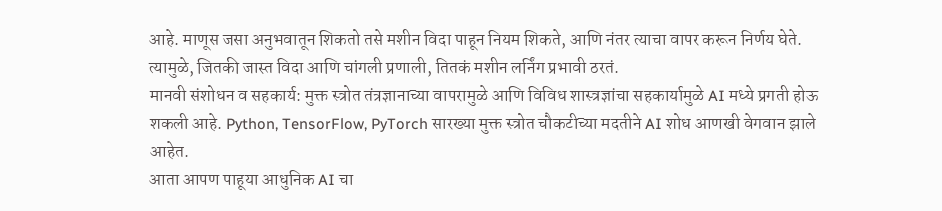आहे. माणूस जसा अनुभवातून शिकतो तसे मशीन विदा पाहून नियम शिकते, आणि नंतर त्याचा वापर करून निर्णय घेते. त्यामुळे, जितकी जास्त विदा आणि चांगली प्रणाली, तितकं मशीन लर्निंग प्रभावी ठरतं.
मानवी संशोधन व सहकार्य: मुक्त स्त्रोत तंत्रज्ञानाच्या वापरामुळे आणि विविध शास्त्रज्ञांचा सहकार्यामुळे AI मध्ये प्रगती होऊ शकली आहे. Python, TensorFlow, PyTorch सारख्या मुक्त स्त्रोत चौकटीच्या मदतीने AI शोध आणखी वेगवान झाले आहेत.
आता आपण पाहूया आधुनिक AI चा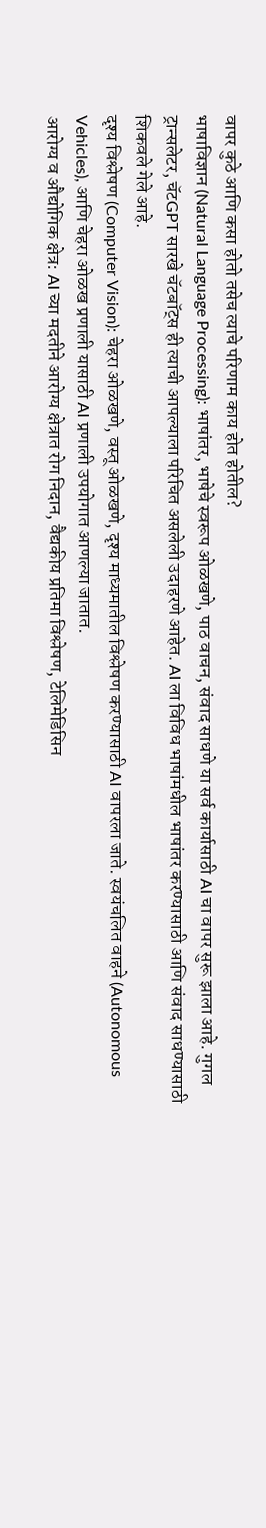वापर कुठे आणि कसा होतो तसेच त्याचे परिणाम काय होत होतील?
भाषाविज्ञान (Natural Language Processing): भाषांतर, भाषेचे स्वरूप ओळखणे, पाठ वाचन, संवाद साधणे या सर्व कार्यासाठी AI चा वापर सुरू झाला आहे. गुगल ट्रान्सलेटर, चॅटGPT सारखे चॅटबॉट्स ही त्याची आपल्याला परिचित असलेली उदाहरणे आहेत. AI ला विविध भाषांमधील भाषांतर करण्यासाठी आणि संवाद साधण्यासाठी शिकवले गेले आहे.
दृश्य विश्लेषण (Computer Vision): चेहरा ओळखणे, वस्तू ओळखणे, दृश्य माध्यमातील विश्लेषण करण्यासाठी AI वापरला जाते. स्वयंचलित वाहने (Autonomous Vehicles), आणि चेहरा ओळख प्रणाली यासाठी AI प्रणाली उपयोगात आणल्या जातात.
आरोग्य व औद्योगिक क्षेत्र: AI च्या मदतीने आरोग्य क्षेत्रात रोग निदान, वैद्यकीय प्रतिमा विश्लेषण, टेलिमेडिसिन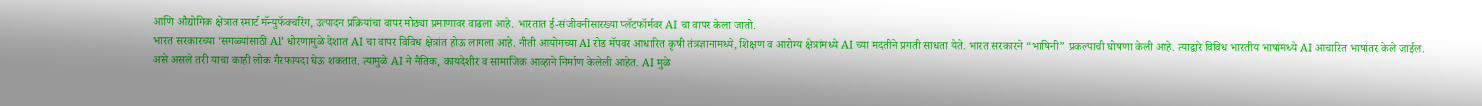आणि औद्योगिक क्षेत्रात स्मार्ट मॅन्युफॅक्चरिंग, उत्पादन प्रक्रियांचा वापर मोठ्या प्रमाणावर वाढला आहे. भारतात ई-संजीवनीसारख्या प्लॅटफॉर्मवर AI चा वापर केला जातो.
भारत सरकारच्या ‘सगळ्यांसाठी Al’ धोरणामुळे देशात AI चा वापर विविध क्षेत्रांत होऊ लागला आहे. नीती आयोगच्या Al रोड मॅपवर आधारित कृषी तंत्रज्ञानामध्ये, शिक्षण व आरोग्य क्षेत्रांमध्ये AI च्या मदतीने प्रगती साधता येते. भारत सरकारने “भाषिनी” प्रकल्पाची घोषणा केली आहे. त्याद्वारे विविध भारतीय भाषांमध्ये AI आचारित भाषांतर केले जाईल.
असे असले तरी याचा काही लोक गैरफायदा घेऊ शकतात. त्यामुळे AI ने नैतिक, कायदेशीर व सामाजिक आव्हाने निर्माण केलेली आहेत. AI मुळे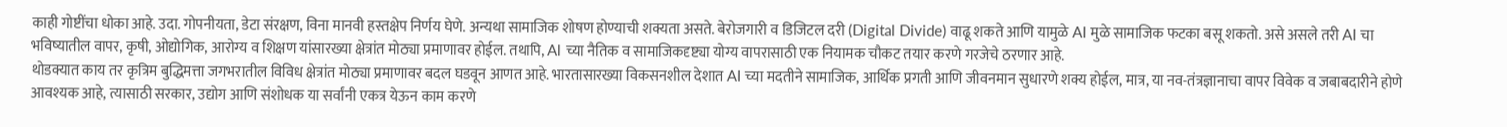काही गोष्टींचा धोका आहे. उदा. गोपनीयता, डेटा संरक्षण, विना मानवी हस्तक्षेप निर्णय घेणे. अन्यथा सामाजिक शोषण होण्याची शक्यता असते. बेरोजगारी व डिजिटल दरी (Digital Divide) वाढू शकते आणि यामुळे AI मुळे सामाजिक फटका बसू शकतो. असे असले तरी AI चा भविष्यातील वापर, कृषी, ओद्योगिक, आरोग्य व शिक्षण यांसारख्या क्षेत्रांत मोठ्या प्रमाणावर होईल. तथापि, Al च्या नैतिक व सामाजिकदृष्ट्या योग्य वापरासाठी एक नियामक चौकट तयार करणे गरजेचे ठरणार आहे.
थोडक्यात काय तर कृत्रिम बुद्धिमत्ता जगभरातील विविध क्षेत्रांत मोठ्या प्रमाणावर बदल घडवून आणत आहे. भारतासारख्या विकसनशील देशात AI च्या मदतीने सामाजिक, आर्थिक प्रगती आणि जीवनमान सुधारणे शक्य होईल, मात्र, या नव-तंत्रज्ञानाचा वापर विवेक व जबाबदारीने होणे आवश्यक आहे, त्यासाठी सरकार, उद्योग आणि संशोधक या सर्वांनी एकत्र येऊन काम करणे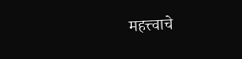महत्त्वाचे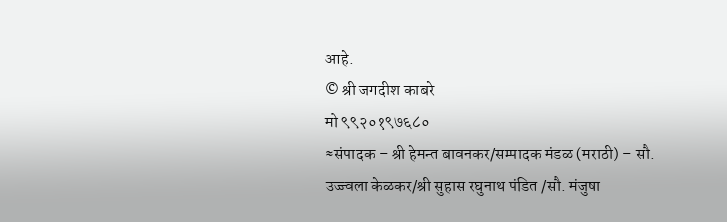आहे.
© श्री जगदीश काबरे
मो ९९२०१९७६८०
≈संपादक – श्री हेमन्त बावनकर/सम्पादक मंडळ (मराठी) – सौ. उज्ज्वला केळकर/श्री सुहास रघुनाथ पंडित /सौ. मंजुषा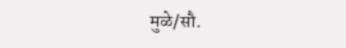मुळे/सौ.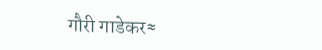गौरी गाडेकर≈